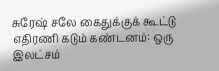சுரேஷ் சலே கைதுக்குக் கூட்டு எதிரணி கடும் கண்டனம்: ஒரு இலட்சம்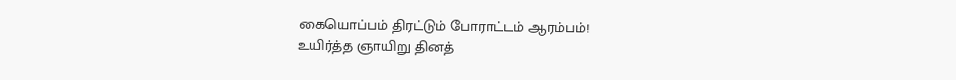கையொப்பம் திரட்டும் போராட்டம் ஆரம்பம்!
உயிர்த்த ஞாயிறு தினத்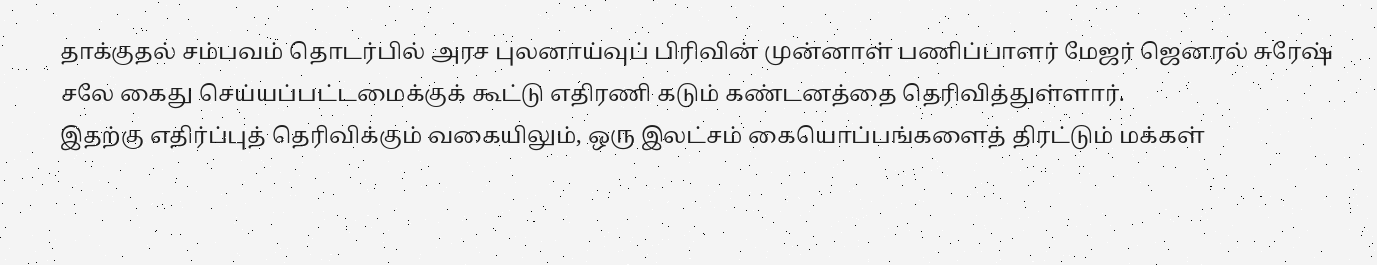தாக்குதல் சம்பவம் தொடர்பில் அரச புலனாய்வுப் பிரிவின் முன்னாள் பணிப்பாளர் மேஜர் ஜெனரல் சுரேஷ் சலே கைது செய்யப்பட்டமைக்குக் கூட்டு எதிரணி கடும் கண்டனத்தை தெரிவித்துள்ளார்.
இதற்கு எதிர்ப்புத் தெரிவிக்கும் வகையிலும், ஒரு இலட்சம் கையொப்பங்களைத் திரட்டும் மக்கள்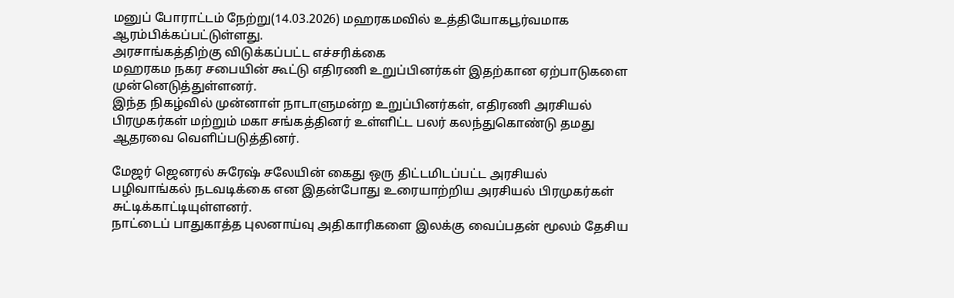மனுப் போராட்டம் நேற்று(14.03.2026) மஹரகமவில் உத்தியோகபூர்வமாக ஆரம்பிக்கப்பட்டுள்ளது.
அரசாங்கத்திற்கு விடுக்கப்பட்ட எச்சரிக்கை
மஹரகம நகர சபையின் கூட்டு எதிரணி உறுப்பினர்கள் இதற்கான ஏற்பாடுகளை முன்னெடுத்துள்ளனர்.
இந்த நிகழ்வில் முன்னாள் நாடாளுமன்ற உறுப்பினர்கள், எதிரணி அரசியல் பிரமுகர்கள் மற்றும் மகா சங்கத்தினர் உள்ளிட்ட பலர் கலந்துகொண்டு தமது ஆதரவை வெளிப்படுத்தினர்.

மேஜர் ஜெனரல் சுரேஷ் சலேயின் கைது ஒரு திட்டமிடப்பட்ட அரசியல் பழிவாங்கல் நடவடிக்கை என இதன்போது உரையாற்றிய அரசியல் பிரமுகர்கள் சுட்டிக்காட்டியுள்ளனர்.
நாட்டைப் பாதுகாத்த புலனாய்வு அதிகாரிகளை இலக்கு வைப்பதன் மூலம் தேசிய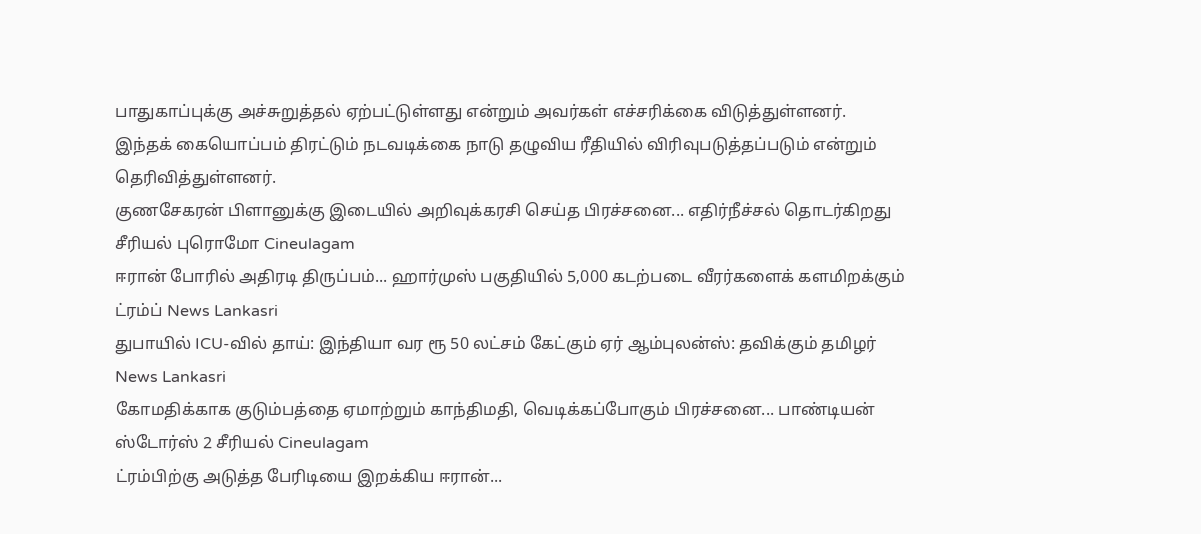பாதுகாப்புக்கு அச்சுறுத்தல் ஏற்பட்டுள்ளது என்றும் அவர்கள் எச்சரிக்கை விடுத்துள்ளனர்.
இந்தக் கையொப்பம் திரட்டும் நடவடிக்கை நாடு தழுவிய ரீதியில் விரிவுபடுத்தப்படும் என்றும் தெரிவித்துள்ளனர்.
குணசேகரன் பிளானுக்கு இடையில் அறிவுக்கரசி செய்த பிரச்சனை... எதிர்நீச்சல் தொடர்கிறது சீரியல் புரொமோ Cineulagam
ஈரான் போரில் அதிரடி திருப்பம்... ஹார்முஸ் பகுதியில் 5,000 கடற்படை வீரர்களைக் களமிறக்கும் ட்ரம்ப் News Lankasri
துபாயில் ICU-வில் தாய்: இந்தியா வர ரூ 50 லட்சம் கேட்கும் ஏர் ஆம்புலன்ஸ்: தவிக்கும் தமிழர் News Lankasri
கோமதிக்காக குடும்பத்தை ஏமாற்றும் காந்திமதி, வெடிக்கப்போகும் பிரச்சனை... பாண்டியன் ஸ்டோர்ஸ் 2 சீரியல் Cineulagam
ட்ரம்பிற்கு அடுத்த பேரிடியை இறக்கிய ஈரான்...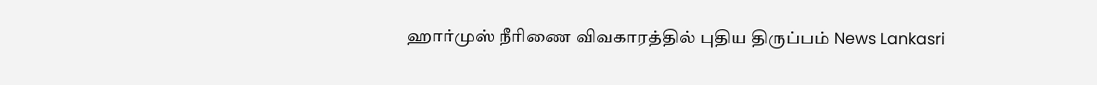ஹார்முஸ் நீரிணை விவகாரத்தில் புதிய திருப்பம் News Lankasri